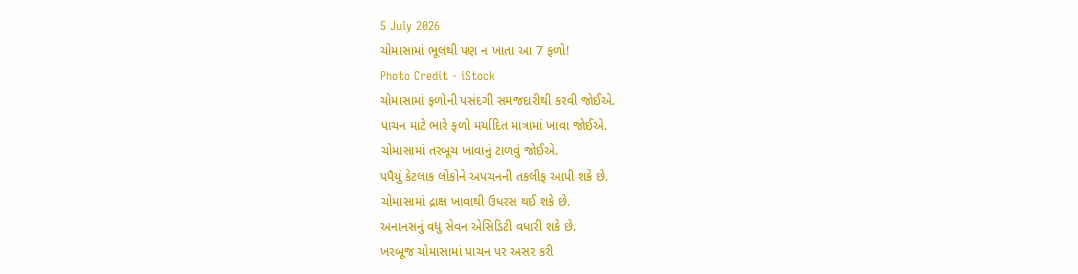5 July 2026
ચોમાસામાં ભૂલથી પણ ન ખાતા આ 7 ફળો!
Photo Credit - iStock
ચોમાસામાં ફળોની પસંદગી સમજદારીથી કરવી જોઈએ.
પાચન માટે ભારે ફળો મર્યાદિત માત્રામાં ખાવા જોઈએ.
ચોમાસામાં તરબૂચ ખાવાનું ટાળવું જોઈએ.
પપૈયું કેટલાક લોકોને અપચનની તકલીફ આપી શકે છે.
ચોમાસામાં દ્રાક્ષ ખાવાથી ઉધરસ થઈ શકે છે.
અનાનસનું વધુ સેવન એસિડિટી વધારી શકે છે.
ખરબૂજ ચોમાસામાં પાચન પર અસર કરી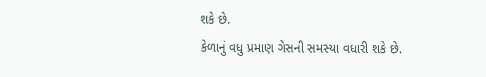શકે છે.
કેળાનું વધુ પ્રમાણ ગેસની સમસ્યા વધારી શકે છે.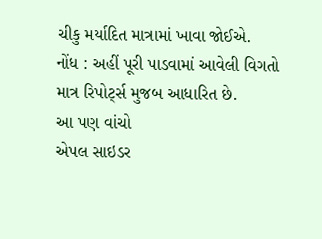ચીકુ મર્યાદિત માત્રામાં ખાવા જોઈએ.
નોંધ : અહીં પૂરી પાડવામાં આવેલી વિગતો માત્ર રિપોર્ટ્સ મુજબ આધારિત છે.
આ પણ વાંચો
એપલ સાઇડર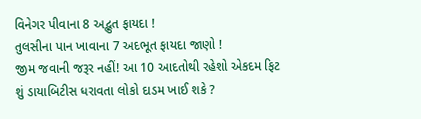વિનેગર પીવાના 8 અદ્ભુત ફાયદા !
તુલસીના પાન ખાવાના 7 અદભૂત ફાયદા જાણો !
જીમ જવાની જરૂર નહીં! આ 10 આદતોથી રહેશો એકદમ ફિટ
શું ડાયાબિટીસ ધરાવતા લોકો દાડમ ખાઈ શકે ?